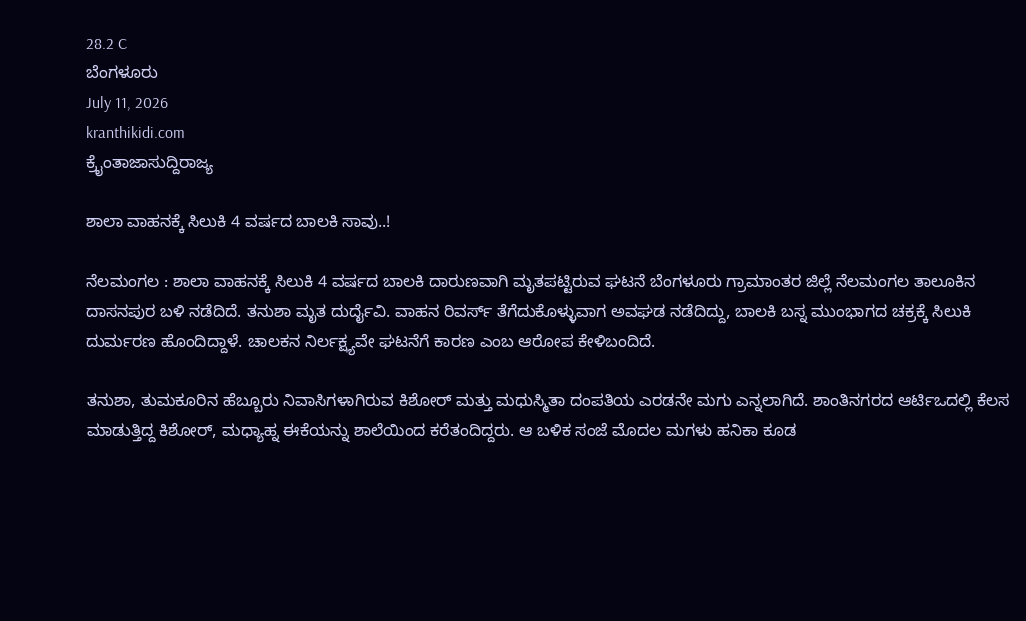28.2 C
ಬೆಂಗಳೂರು
July 11, 2026
kranthikidi.com
ಕ್ರೈಂತಾಜಾಸುದ್ದಿರಾಜ್ಯ

ಶಾಲಾ ವಾಹನಕ್ಕೆ ಸಿಲುಕಿ 4 ವರ್ಷದ ಬಾಲಕಿ ಸಾವು..!

ನೆಲಮಂಗಲ : ಶಾಲಾ ವಾಹನಕ್ಕೆ ಸಿಲುಕಿ 4 ವರ್ಷದ ಬಾಲಕಿ ದಾರುಣವಾಗಿ ಮೃತಪಟ್ಟಿರುವ ಘಟನೆ ಬೆಂಗಳೂರು ಗ್ರಾಮಾಂತರ ಜಿಲ್ಲೆ ನೆಲಮಂಗಲ ತಾಲೂಕಿನ ದಾಸನಪುರ ಬಳಿ ನಡೆದಿದೆ. ತನುಶಾ ಮೃತ ದುರ್ದೈವಿ. ವಾಹನ ರಿವರ್ಸ್ ತೆಗೆದುಕೊಳ್ಳುವಾಗ ಅವಘಡ ನಡೆದಿದ್ದು, ಬಾಲಕಿ ಬಸ್ನ ಮುಂಭಾಗದ ಚಕ್ರಕ್ಕೆ ಸಿಲುಕಿ ದುರ್ಮರಣ ಹೊಂದಿದ್ದಾಳೆ. ಚಾಲಕನ ನಿರ್ಲಕ್ಷ್ಯವೇ ಘಟನೆಗೆ ಕಾರಣ ಎಂಬ ಆರೋಪ ಕೇಳಿಬಂದಿದೆ.

ತನುಶಾ, ತುಮಕೂರಿನ ಹೆಬ್ಬೂರು ನಿವಾಸಿಗಳಾಗಿರುವ ಕಿಶೋರ್ ಮತ್ತು ಮಧುಸ್ಮಿತಾ ದಂಪತಿಯ ಎರಡನೇ ಮಗು ಎನ್ನಲಾಗಿದೆ. ಶಾಂತಿನಗರದ ಆರ್ಟಿಒದಲ್ಲಿ ಕೆಲಸ ಮಾಡುತ್ತಿದ್ದ ಕಿಶೋರ್, ಮಧ್ಯಾಹ್ನ ಈಕೆಯನ್ನು ಶಾಲೆಯಿಂದ ಕರೆತಂದಿದ್ದರು. ಆ ಬಳಿಕ ಸಂಜೆ ಮೊದಲ ಮಗಳು ಹನಿಕಾ ಕೂಡ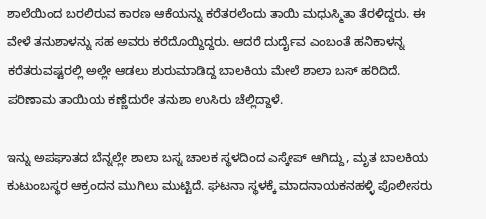ಶಾಲೆಯಿಂದ ಬರಲಿರುವ ಕಾರಣ ಆಕೆಯನ್ನು ಕರೆತರಲೆಂದು ತಾಯಿ ಮಧುಸ್ಮಿತಾ ತೆರಳಿದ್ದರು. ಈ ವೇಳೆ ತನುಶಾಳನ್ನು ಸಹ ಅವರು ಕರೆದೊಯ್ದಿದ್ದರು. ಆದರೆ ದುರ್ದೈವ ಎಂಬಂತೆ ಹನಿಕಾಳನ್ನ ಕರೆತರುವಷ್ಟರಲ್ಲಿ ಅಲ್ಲೇ ಆಡಲು ಶುರುಮಾಡಿದ್ದ ಬಾಲಕಿಯ ಮೇಲೆ ಶಾಲಾ ಬಸ್ ಹರಿದಿದೆ. ಪರಿಣಾಮ ತಾಯಿಯ ಕಣ್ಣೆದುರೇ ತನುಶಾ ಉಸಿರು ಚೆಲ್ಲಿದ್ದಾಳೆ.

ಇನ್ನು ಅಪಘಾತದ ಬೆನ್ನಲ್ಲೇ ಶಾಲಾ ಬಸ್ನ ಚಾಲಕ ಸ್ಥಳದಿಂದ ಎಸ್ಕೇಪ್ ಆಗಿದ್ದು, ಮೃತ ಬಾಲಕಿಯ ಕುಟುಂಬಸ್ಥರ ಆಕ್ರಂದನ ಮುಗಿಲು ಮುಟ್ಟಿದೆ. ಘಟನಾ ಸ್ಥಳಕ್ಕೆ ಮಾದನಾಯಕನಹಳ್ಳಿ ಪೊಲೀಸರು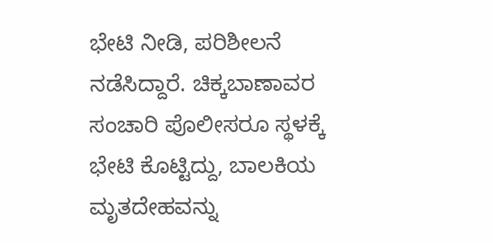ಭೇಟಿ ನೀಡಿ, ಪರಿಶೀಲನೆ ನಡೆಸಿದ್ದಾರೆ. ಚಿಕ್ಕಬಾಣಾವರ ಸಂಚಾರಿ ಪೊಲೀಸರೂ ಸ್ಥಳಕ್ಕೆ ಭೇಟಿ ಕೊಟ್ಟಿದ್ದು, ಬಾಲಕಿಯ ಮೃತದೇಹವನ್ನು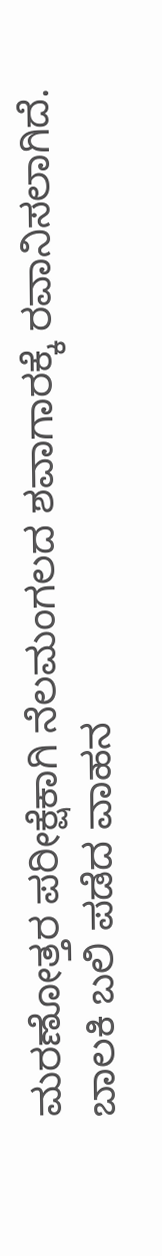ಮರಣೋತ್ತರ ಪರೀಕ್ಷೆಕಾಗಿ ನೆಲಮಂಗಲದ ಶವಾಗಾರಕ್ಕೆ ರವಾನಿಸಲಾಗಿದೆ. ಬಾಲಕಿ ಬಲಿ ಪಡೆದ ವಾಹನ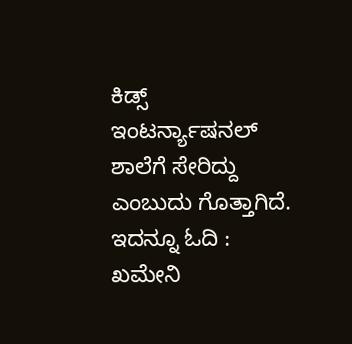ಕಿಡ್ಸ್ ಇಂಟರ್ನ್ಯಾಷನಲ್ ಶಾಲೆಗೆ ಸೇರಿದ್ದು ಎಂಬುದು ಗೊತ್ತಾಗಿದೆ. ಇದನ್ನೂ ಓದಿ : ಖಮೇನಿ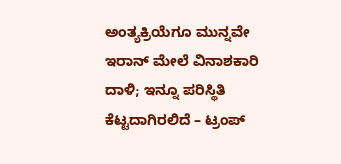ಅಂತ್ಯಕ್ರಿಯೆಗೂ ಮುನ್ನವೇ ಇರಾನ್‌ ಮೇಲೆ ವಿನಾಶಕಾರಿ ದಾಳಿ; ಇನ್ನೂ ಪರಿಸ್ಥಿತಿ ಕೆಟ್ಟದಾಗಿರಲಿದೆ – ಟ್ರಂಪ್‌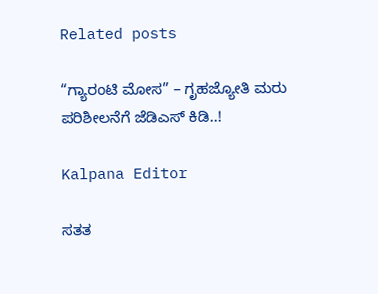Related posts

“ಗ್ಯಾರಂಟಿ ಮೋಸ” – ಗೃಹಜ್ಯೋತಿ ಮರು ಪರಿಶೀಲನೆಗೆ ಜೆಡಿಎಸ್ ಕಿಡಿ..!

Kalpana Editor

ಸತತ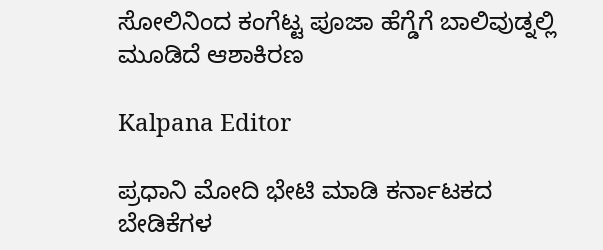ಸೋಲಿನಿಂದ ಕಂಗೆಟ್ಟ ಪೂಜಾ ಹೆಗ್ಡೆಗೆ ಬಾಲಿವುಡ್ನಲ್ಲಿ ಮೂಡಿದೆ ಆಶಾಕಿರಣ

Kalpana Editor

ಪ್ರಧಾನಿ ಮೋದಿ ಭೇಟಿ ಮಾಡಿ ಕರ್ನಾಟಕದ ಬೇಡಿಕೆಗಳ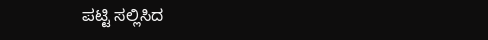ಪಟ್ಟಿ ಸಲ್ಲಿಸಿದ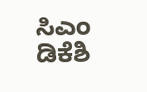ಸಿಎಂ ಡಿಕೆಶಿ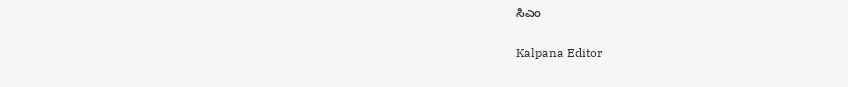ಸಿಎಂ

Kalpana Editor